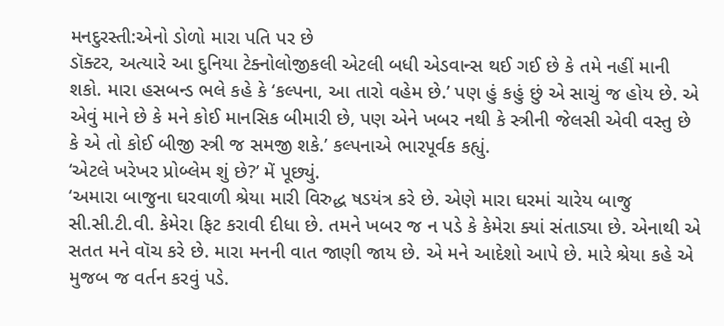મનદુરસ્તી:એનો ડોળો મારા પતિ પર છે
ડૉક્ટર, અત્યારે આ દુનિયા ટેક્નોલોજીકલી એટલી બધી એડવાન્સ થઈ ગઈ છે કે તમે નહીં માની શકો. મારા હસબન્ડ ભલે કહે કે ‘કલ્પના, આ તારો વહેમ છે.’ પણ હું કહું છું એ સાચું જ હોય છે. એ એવું માને છે કે મને કોઈ માનસિક બીમારી છે, પણ એને ખબર નથી કે સ્ત્રીની જેલસી એવી વસ્તુ છે કે એ તો કોઈ બીજી સ્ત્રી જ સમજી શકે.’ કલ્પનાએ ભારપૂર્વક કહ્યું.
‘એટલે ખરેખર પ્રોબ્લેમ શું છે?’ મેં પૂછ્યું.
‘અમારા બાજુના ઘરવાળી શ્રેયા મારી વિરુદ્ધ ષડયંત્ર કરે છે. એણે મારા ઘરમાં ચારેય બાજુ સી.સી.ટી.વી. કેમેરા ફિટ કરાવી દીધા છે. તમને ખબર જ ન પડે કે કેમેરા ક્યાં સંતાડ્યા છે. એનાથી એ સતત મને વૉચ કરે છે. મારા મનની વાત જાણી જાય છે. એ મને આદેશો આપે છે. મારે શ્રેયા કહે એ મુજબ જ વર્તન કરવું પડે.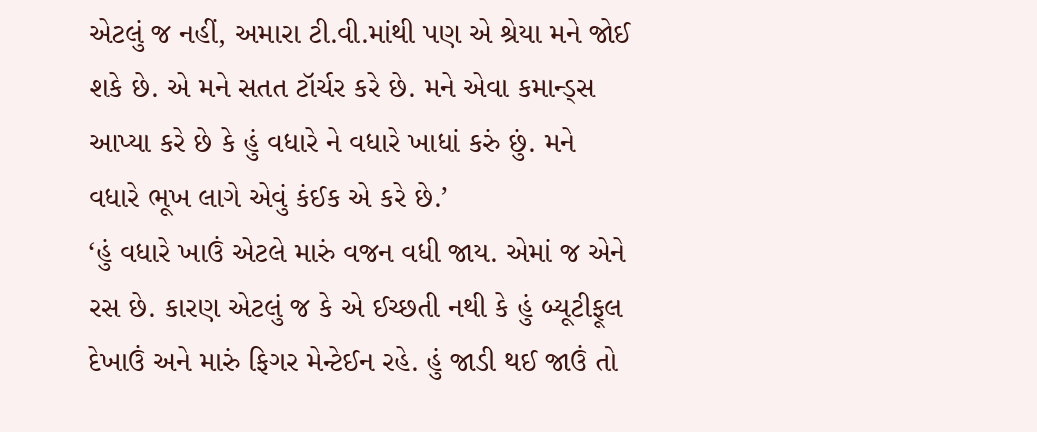એટલું જ નહીં, અમારા ટી.વી.માંથી પણ એ શ્રેયા મને જોઈ શકે છે. એ મને સતત ટૉર્ચર કરે છે. મને એવા કમાન્ડ્સ આપ્યા કરે છે કે હું વધારે ને વધારે ખાધાં કરું છું. મને વધારે ભૂખ લાગે એવું કંઈક એ કરે છે.’
‘હું વધારે ખાઉં એટલે મારું વજન વધી જાય. એમાં જ એને રસ છે. કારણ એટલું જ કે એ ઈચ્છતી નથી કે હું બ્યૂટીફૂલ દેખાઉં અને મારું ફિગર મેન્ટેઈન રહે. હું જાડી થઈ જાઉં તો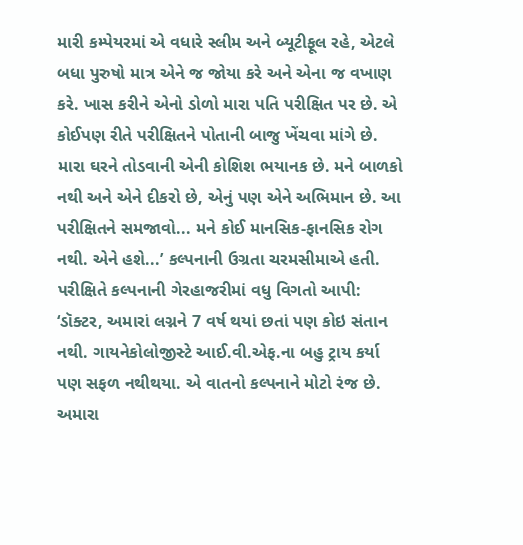મારી કમ્પેયરમાં એ વધારે સ્લીમ અને બ્યૂટીફૂલ રહે, એટલે બધા પુરુષો માત્ર એને જ જોયા કરે અને એના જ વખાણ કરે. ખાસ કરીને એનો ડોળો મારા પતિ પરીક્ષિત પર છે. એ કોઈપણ રીતે પરીક્ષિતને પોતાની બાજુ ખેંચવા માંગે છે. મારા ઘરને તોડવાની એની કોશિશ ભયાનક છે. મને બાળકો નથી અને એને દીકરો છે, એનું પણ એને અભિમાન છે. આ પરીક્ષિતને સમજાવો... મને કોઈ માનસિક-ફાનસિક રોગ નથી. એને હશે...’ કલ્પનાની ઉગ્રતા ચરમસીમાએ હતી.
પરીક્ષિતે કલ્પનાની ગેરહાજરીમાં વધુ વિગતો આપી: ‘ડૉક્ટર, અમારાં લગ્નને 7 વર્ષ થયાં છતાં પણ કોઇ સંતાન નથી. ગાયનેકોલોજીસ્ટે આઈ.વી.એફ.ના બહુ ટ્રાય કર્યા પણ સફળ નથીથયા. એ વાતનો કલ્પનાને મોટો રંજ છે. અમારા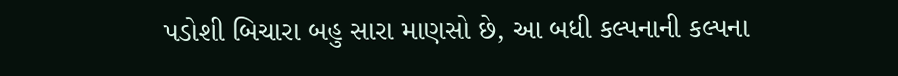પડોશી બિચારા બહુ સારા માણસો છે, આ બધી કલ્પનાની કલ્પના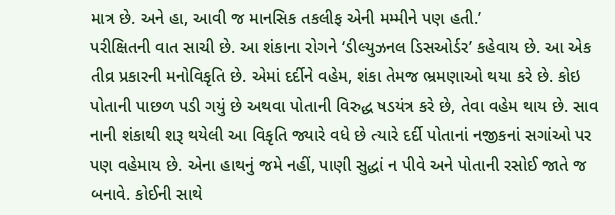માત્ર છે. અને હા, આવી જ માનસિક તકલીફ એની મમ્મીને પણ હતી.’
પરીક્ષિતની વાત સાચી છે. આ શંકાના રોગને ‘ડીલ્યુઝનલ ડિસઓર્ડર’ કહેવાય છે. આ એક તીવ્ર પ્રકારની મનોવિકૃતિ છે. એમાં દર્દીને વહેમ, શંકા તેમજ ભ્રમણાઓ થયા કરે છે. કોઇ પોતાની પાછળ પડી ગયું છે અથવા પોતાની વિરુદ્ધ ષડયંત્ર કરે છે, તેવા વહેમ થાય છે. સાવ નાની શંકાથી શરૂ થયેલી આ વિકૃતિ જ્યારે વધે છે ત્યારે દર્દી પોતાનાં નજીકનાં સગાંઓ પર પણ વહેમાય છે. એના હાથનું જમે નહીં, પાણી સુદ્ધાં ન પીવે અને પોતાની રસોઈ જાતે જ બનાવે. કોઈની સાથે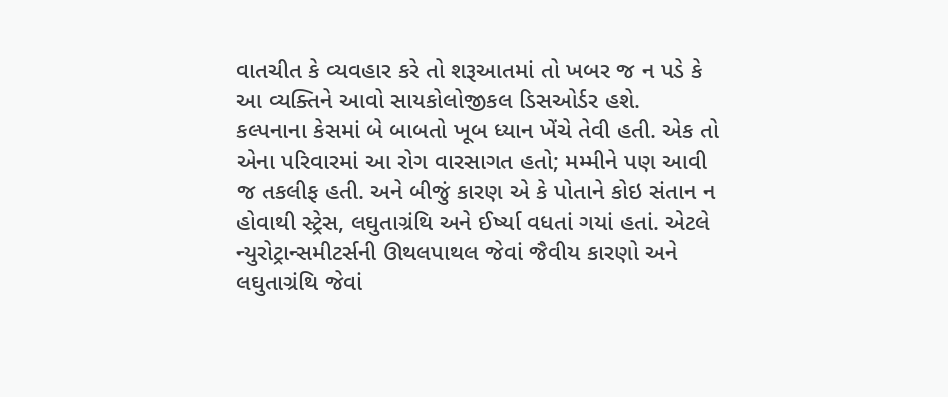વાતચીત કે વ્યવહાર કરે તો શરૂઆતમાં તો ખબર જ ન પડે કે આ વ્યક્તિને આવો સાયકોલોજીકલ ડિસઓર્ડર હશે.
કલ્પનાના કેસમાં બે બાબતો ખૂબ ધ્યાન ખેંચે તેવી હતી. એક તો એના પરિવારમાં આ રોગ વારસાગત હતો; મમ્મીને પણ આવી જ તકલીફ હતી. અને બીજું કારણ એ કે પોતાને કોઇ સંતાન ન હોવાથી સ્ટ્રેસ, લઘુતાગ્રંથિ અને ઈર્ષ્યા વધતાં ગયાં હતાં. એટલે ન્યુરોટ્રાન્સમીટર્સની ઊથલપાથલ જેવાં જૈવીય કારણો અને લઘુતાગ્રંથિ જેવાં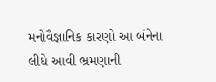મનોવૈજ્ઞાનિક કારણો આ બંનેના લીધે આવી ભ્રમણાની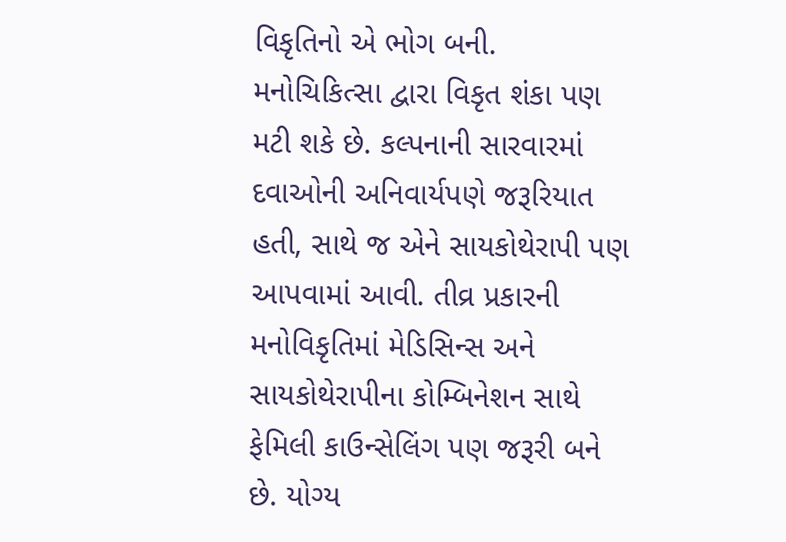વિકૃતિનો એ ભોગ બની.
મનોચિકિત્સા દ્વારા વિકૃત શંકા પણ મટી શકે છે. કલ્પનાની સારવારમાં દવાઓની અનિવાર્યપણે જરૂરિયાત હતી, સાથે જ એને સાયકોથેરાપી પણ આપવામાં આવી. તીવ્ર પ્રકારની મનોવિકૃતિમાં મેડિસિન્સ અને સાયકોથેરાપીના કોમ્બિનેશન સાથે ફેમિલી કાઉન્સેલિંગ પણ જરૂરી બને છે. યોગ્ય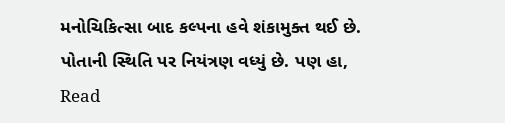મનોચિકિત્સા બાદ કલ્પના હવે શંકામુક્ત થઈ છે. પોતાની સ્થિતિ પર નિયંત્રણ વધ્યું છે. પણ હા,
Read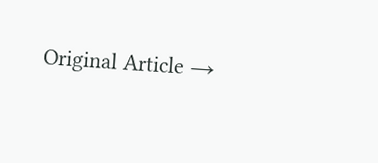Original Article →